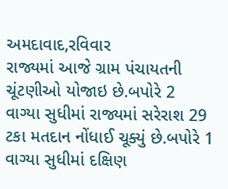અમદાવાદ,રવિવાર
રાજ્યમાં આજે ગ્રામ પંચાયતની ચૂંટણીઓ યોજાઇ છે.બપોરે 2 વાગ્યા સુધીમાં રાજ્યમાં સરેરાશ 29 ટકા મતદાન નોંધાઈ ચૂક્યું છે.બપોરે 1 વાગ્યા સુધીમાં દક્ષિણ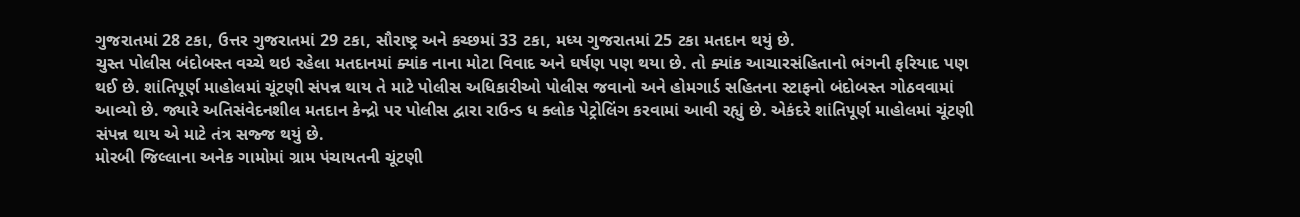ગુજરાતમાં 28 ટકા, ઉત્તર ગુજરાતમાં 29 ટકા, સૌરાષ્ટ્ર અને કચ્છમાં 33 ટકા, મધ્ય ગુજરાતમાં 25 ટકા મતદાન થયું છે.
ચુસ્ત પોલીસ બંદોબસ્ત વચ્ચે થઇ રહેલા મતદાનમાં ક્યાંક નાના મોટા વિવાદ અને ઘર્ષણ પણ થયા છે. તો ક્યાંક આચારસંહિતાનો ભંગની ફરિયાદ પણ થઈ છે. શાંતિપૂર્ણ માહોલમાં ચૂંટણી સંપન્ન થાય તે માટે પોલીસ અધિકારીઓ પોલીસ જવાનો અને હોમગાર્ડ સહિતના સ્ટાફનો બંદોબસ્ત ગોઠવવામાં આવ્યો છે. જ્યારે અતિસંવેદનશીલ મતદાન કેન્દ્રો પર પોલીસ દ્વારા રાઉન્ડ ધ ક્લોક પેટ્રોલિંગ કરવામાં આવી રહ્યું છે. એકંદરે શાંતિપૂર્ણ માહોલમાં ચૂંટણી સંપન્ન થાય એ માટે તંત્ર સજ્જ થયું છે.
મોરબી જિલ્લાના અનેક ગામોમાં ગ્રામ પંચાયતની ચૂંટણી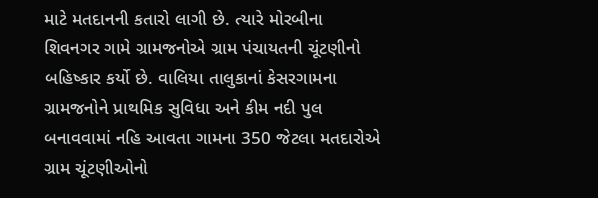માટે મતદાનની કતારો લાગી છે. ત્યારે મોરબીના શિવનગર ગામે ગ્રામજનોએ ગ્રામ પંચાયતની ચૂંટણીનો બહિષ્કાર કર્યો છે. વાલિયા તાલુકાનાં કેસરગામના ગ્રામજનોને પ્રાથમિક સુવિધા અને કીમ નદી પુલ બનાવવામાં નહિ આવતા ગામના 350 જેટલા મતદારોએ ગ્રામ ચૂંટણીઓનો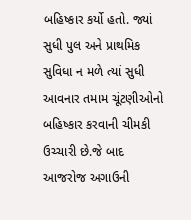બહિષ્કાર કર્યો હતો. જ્યાં સુધી પુલ અને પ્રાથમિક સુવિધા ન મળે ત્યાં સુધી આવનાર તમામ ચૂંટણીઓનો બહિષ્કાર કરવાની ચીમકી ઉચ્ચારી છે.જે બાદ આજરોજ અગાઉની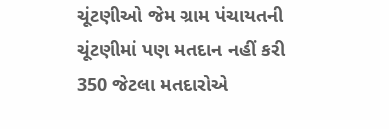ચૂંટણીઓ જેમ ગ્રામ પંચાયતની ચૂંટણીમાં પણ મતદાન નહીં કરી 350 જેટલા મતદારોએ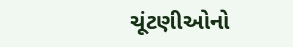ચૂંટણીઓનો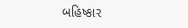બહિષ્કાર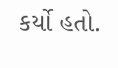કર્યો હતો.